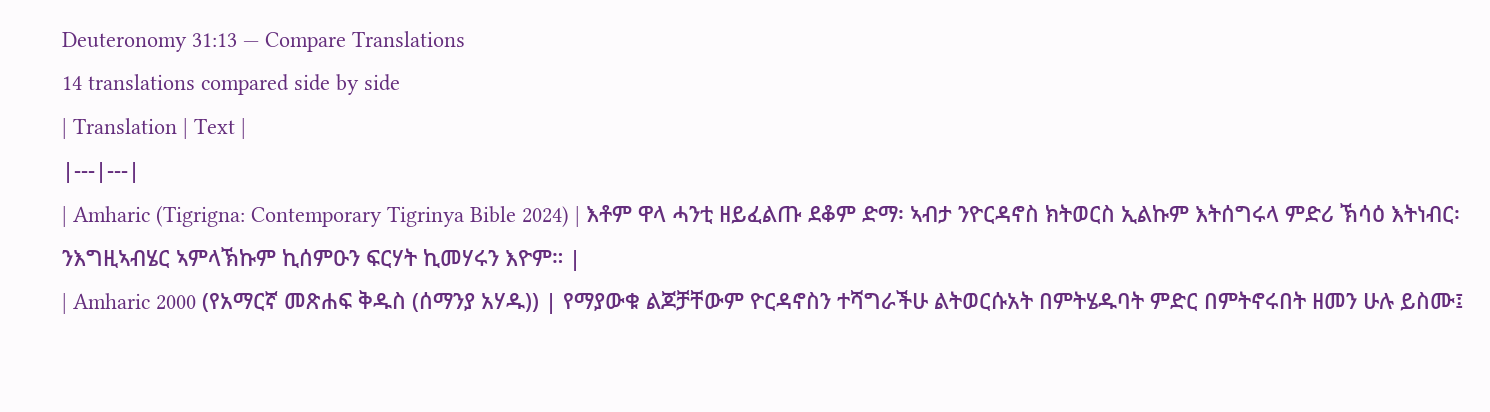Deuteronomy 31:13 — Compare Translations
14 translations compared side by side
| Translation | Text |
|---|---|
| Amharic (Tigrigna: Contemporary Tigrinya Bible 2024) | እቶም ዋላ ሓንቲ ዘይፈልጡ ደቆም ድማ፡ ኣብታ ንዮርዳኖስ ክትወርስ ኢልኩም እትሰግሩላ ምድሪ ኽሳዕ እትነብር፡ ንእግዚኣብሄር ኣምላኽኩም ኪሰምዑን ፍርሃት ኪመሃሩን እዮም። |
| Amharic 2000 (የአማርኛ መጽሐፍ ቅዱስ (ሰማንያ አሃዱ)) | የማያውቁ ልጆቻቸውም ዮርዳኖስን ተሻግራችሁ ልትወርሱአት በምትሄዱባት ምድር በምትኖሩበት ዘመን ሁሉ ይስሙ፤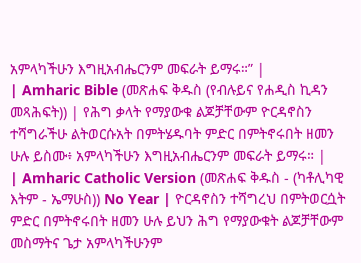አምላካችሁን እግዚአብሔርንም መፍራት ይማሩ።” |
| Amharic Bible (መጽሐፍ ቅዱስ (የብሉይና የሐዲስ ኪዳን መጻሕፍት)) | የሕግ ቃላት የማያውቁ ልጆቻቸውም ዮርዳኖስን ተሻግራችሁ ልትወርሱአት በምትሄዱባት ምድር በምትኖሩበት ዘመን ሁሉ ይስሙ፥ አምላካችሁን እግዚአብሔርንም መፍራት ይማሩ። |
| Amharic Catholic Version (መጽሐፍ ቅዱስ - (ካቶሊካዊ እትም - ኤማሁስ)) No Year | ዮርዳኖስን ተሻግረህ በምትወርሷት ምድር በምትኖሩበት ዘመን ሁሉ ይህን ሕግ የማያውቁት ልጆቻቸውም መስማትና ጌታ አምላካችሁንም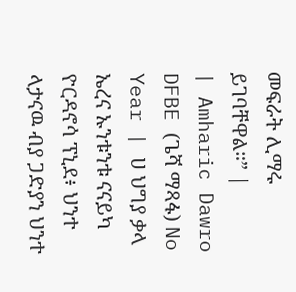መፍራት ሊማሩ ይገባቸዋል።” |
| Amharic Dawro DFBE (ጌሻ ማጻፋ) No Year | ሀ ህግያ ቃላ ኤረና ኡንቱንቱ ናናይካ ዮርዳኖሳ ፕኒደ፥ ህንተ ላታናዉ ብያ ጋድያን ህንተ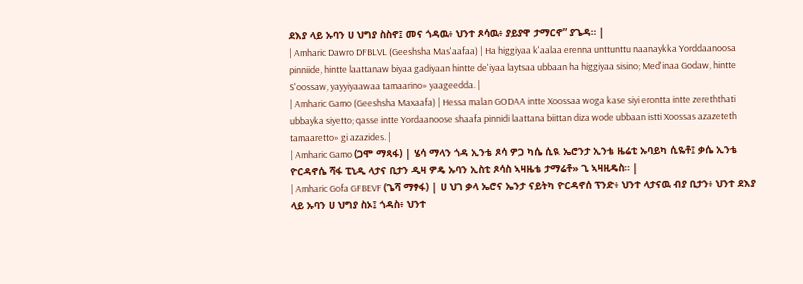ደእያ ላይ ኡባን ሀ ህግያ ስስኖ፤ መና ጎዳዉ፥ ህንተ ጾሳዉ፥ ያይያዋ ታማርኖ” ያጌዳ። |
| Amharic Dawro DFBLVL (Geeshsha Mas'aafaa) | Ha higgiyaa k'aalaa erenna unttunttu naanaykka Yorddaanoosa pinniide, hintte laattanaw biyaa gadiyaan hintte de'iyaa laytsaa ubbaan ha higgiyaa sisino; Med'inaa Godaw, hintte S'oossaw, yayyiyaawaa tamaarino» yaageedda. |
| Amharic Gamo (Geeshsha Maxaafa) | Hessa malan GODAA intte Xoossaa woga kase siyi erontta intte zereththati ubbayka siyetto; qasse intte Yordaanoose shaafa pinnidi laattana biittan diza wode ubbaan istti Xoossas azazeteth tamaaretto» gi azazides. |
| Amharic Gamo (ጋሞ ማጻፋ) | ሄሳ ማላን ጎዳ ኢንቴ ጾሳ ዎጋ ካሴ ሲዪ ኤሮንታ ኢንቴ ዜሬቲ ኡባይካ ሲዬቶ፤ ቃሴ ኢንቴ ዮርዳኖሴ ሻፋ ፒኒዲ ላታና ቢታን ዲዛ ዎዴ ኡባን ኢስቲ ጾሳስ ኣዛዜቴ ታማሬቶ» ጊ ኣዛዚዴስ። |
| Amharic Gofa GFBEVF (ጌሻ ማፃፋ) | ሀ ህገ ቃላ ኤሮና ኤንታ ናይትካ ዮርዳኖሰ ፕንድ፥ ህንተ ላታናዉ ብያ ቢታን፥ ህንተ ደእያ ላይ ኡባን ሀ ህግያ ስኦ፤ ጎዳስ፥ ህንተ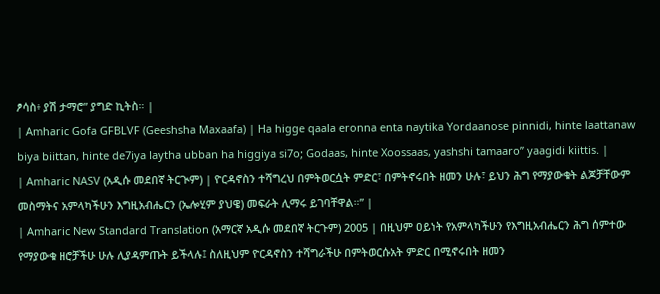ፆሳስ፥ ያሽ ታማሮ” ያግድ ኪትስ። |
| Amharic Gofa GFBLVF (Geeshsha Maxaafa) | Ha higge qaala eronna enta naytika Yordaanose pinnidi, hinte laattanaw biya biittan, hinte de7iya laytha ubban ha higgiya si7o; Godaas, hinte Xoossaas, yashshi tamaaro” yaagidi kiittis. |
| Amharic NASV (አዲሱ መደበኛ ትርጒም) | ዮርዳኖስን ተሻግረህ በምትወርሷት ምድር፣ በምትኖሩበት ዘመን ሁሉ፣ ይህን ሕግ የማያውቁት ልጆቻቸውም መስማትና አምላካችሁን እግዚአብሔርን (ኤሎሂም ያህዌ) መፍራት ሊማሩ ይገባቸዋል።” |
| Amharic New Standard Translation (አማርኛ አዲሱ መደበኛ ትርጉም) 2005 | በዚህም ዐይነት የአምላካችሁን የእግዚአብሔርን ሕግ ሰምተው የማያውቁ ዘሮቻችሁ ሁሉ ሊያዳምጡት ይችላሉ፤ ስለዚህም ዮርዳኖስን ተሻግራችሁ በምትወርሱአት ምድር በሚኖሩበት ዘመን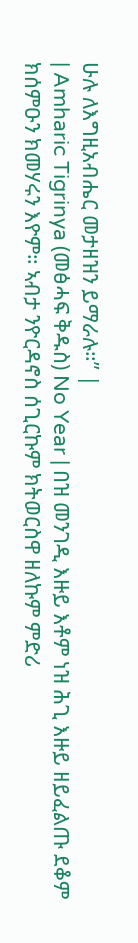ሁሉ ለእግዚአብሔር መታዘዝን ይማራሉ።” |
| Amharic Tigrinya (መፅሓፍ ቅዱስ) No Year | በዝ መንገዲ እዙይ እቶም ነዝ ሕጊ እዙይ ዘይፈልጡ ደቆም ክሰምዑን ክመሃሩን እዮም። ኣብታ ንዮርዳኖስ ሰጊርኩም ክትወርስዋ ዘለኩም ምድሪ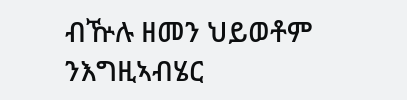ብዅሉ ዘመን ህይወቶም ንእግዚኣብሄር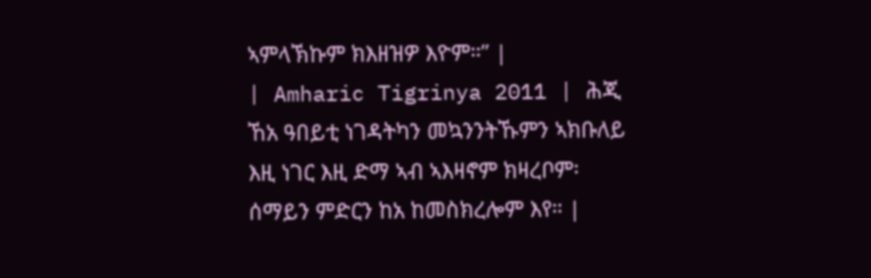ኣምላኽኩም ክእዘዝዎ እዮም።” |
| Amharic Tigrinya 2011 | ሕጂ ኸአ ዓበይቲ ነገዳትካን መኳንንትኹምን ኣክቡለይ እዚ ነገር እዚ ድማ ኣብ ኣእዛኖም ክዛረቦም፡ ሰማይን ምድርን ከአ ከመስክረሎም እየ። |